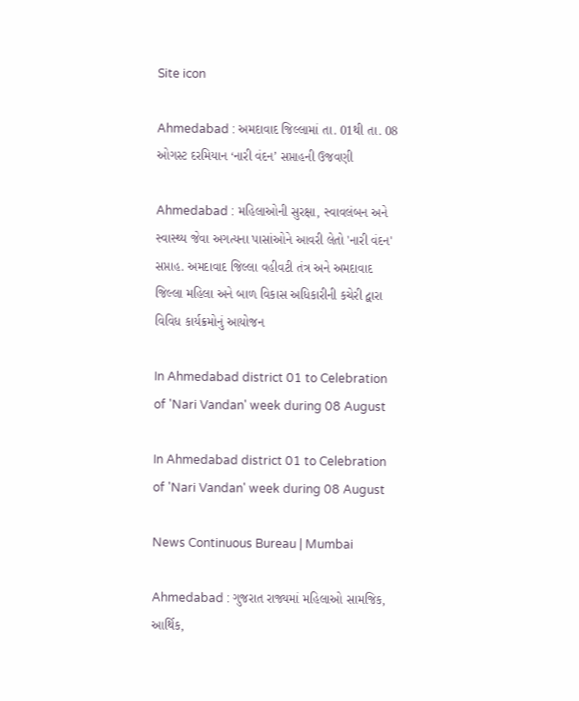Site icon

Ahmedabad : અમદાવાદ જિલ્લામાં તા. 01થી તા. 08 ઓગસ્ટ દરમિયાન ‘નારી વંદન’ સપ્તાહની ઉજવણી

Ahmedabad : મહિલાઓની સુરક્ષા, સ્વાવલંબન અને સ્વાસ્થ્ય જેવા અગત્યના પાસાંઓને આવરી લેતો 'નારી વંદન' સપ્તાહ. અમદાવાદ જિલ્લા વહીવટી તંત્ર અને અમદાવાદ જિલ્લા મહિલા અને બાળ વિકાસ અધિકારીની કચેરી દ્વારા વિવિધ કાર્યક્રમોનું આયોજન

In Ahmedabad district 01 to Celebration of 'Nari Vandan' week during 08 August

In Ahmedabad district 01 to Celebration of 'Nari Vandan' week during 08 August

News Continuous Bureau | Mumbai

Ahmedabad : ગુજરાત રાજ્યમાં મહિલાઓ સામજિક, આર્થિક,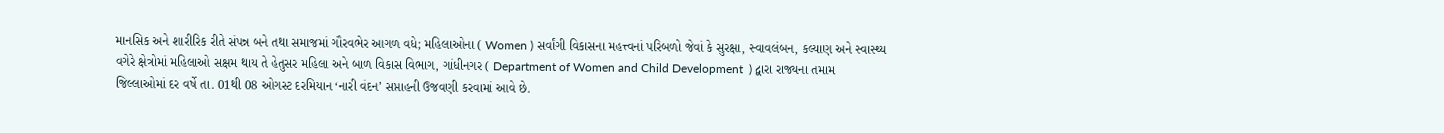માનસિક અને શારીરિક રીતે સંપન્ન બને તથા સમાજમાં ગૌરવભેર આગળ વધે; મહિલાઓના ( Women ) સર્વાંગી વિકાસના મહત્ત્વનાં પરિબળો જેવાં કે સુરક્ષા, સ્વાવલંબન, કલ્યાણ અને સ્વાસ્થ્ય વગેરે ક્ષેત્રોમાં મહિલાઓ સક્ષમ થાય તે હેતુસર મહિલા અને બાળ વિકાસ વિભાગ, ગાંધીનગર ( Department of Women and Child Development  ) દ્વારા રાજ્યના તમામ જિલ્લાઓમાં દર વર્ષે તા. 01થી 08 ઓગસ્ટ દરમિયાન ‘નારી વંદન’ સપ્તાહની ઉજવણી કરવામાં આવે છે.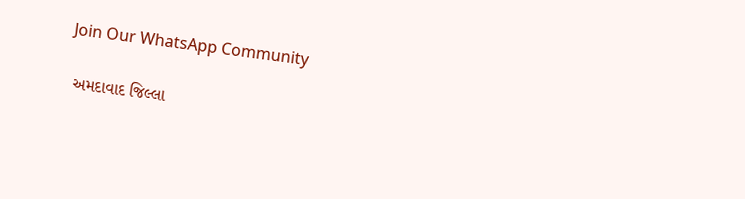Join Our WhatsApp Community

 અમદાવાદ જિલ્લા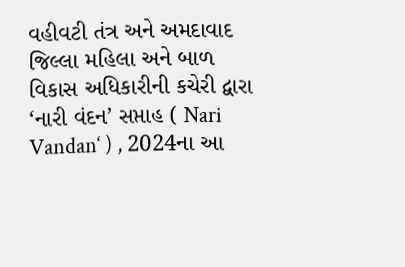વહીવટી તંત્ર અને અમદાવાદ જિલ્લા મહિલા અને બાળ વિકાસ અધિકારીની કચેરી દ્વારા ‘નારી વંદન’ સપ્તાહ ( Nari Vandan‘ ) , 2024ના આ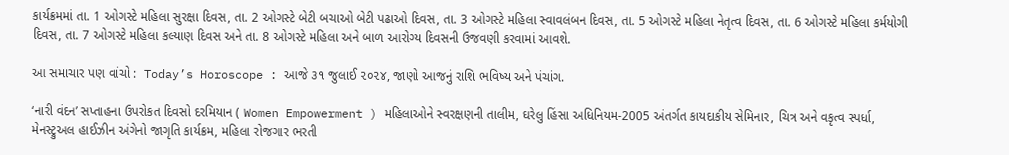કાર્યક્રમમાં તા. 1 ઓગસ્ટે મહિલા સુરક્ષા દિવસ, તા. 2 ઓગસ્ટે બેટી બચાઓ બેટી પઢાઓ દિવસ, તા. 3 ઓગસ્ટે મહિલા સ્વાવલંબન દિવસ, તા. 5 ઓગસ્ટે મહિલા નેતૃત્વ દિવસ, તા. 6 ઓગસ્ટે મહિલા કર્મયોગી દિવસ, તા. 7 ઓગસ્ટે મહિલા કલ્યાણ દિવસ અને તા. 8 ઓગસ્ટે મહિલા અને બાળ આરોગ્ય દિવસની ઉજવણી કરવામાં આવશે.

આ સમાચાર પણ વાંચો :  Today’s Horoscope : આજે ૩૧ જુલાઈ ૨૦૨૪, જાણો આજનું રાશિ ભવિષ્ય અને પંચાંગ.

‘નારી વંદન’ સપ્તાહના ઉપરોકત દિવસો દરમિયાન ( Women Empowerment ) મહિલાઓને સ્વરક્ષણની તાલીમ, ઘરેલુ હિંસા અધિનિયમ-2005 અંતર્ગત કાયદાકીય સેમિનાર, ચિત્ર અને વકૃત્વ સ્પર્ધા, મેનસ્ટ્રુઅલ હાઈઝીન અંગેનો જાગૃતિ કાર્યક્રમ, મહિલા રોજગાર ભરતી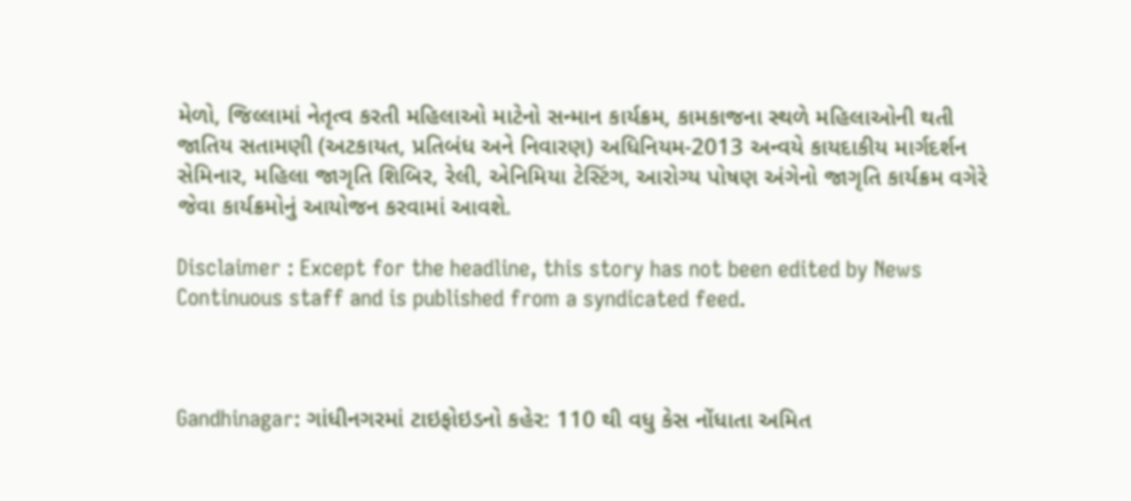મેળો, જિલ્લામાં નેતૃત્વ કરતી મહિલાઓ માટેનો સન્માન કાર્યક્રમ, કામકાજના સ્થળે મહિલાઓની થતી જાતિય સતામણી (અટકાયત, પ્રતિબંધ અને નિવારણ) અધિનિયમ-2013 અન્વયે કાયદાકીય માર્ગદર્શન સેમિનાર, મહિલા જાગૃતિ શિબિર, રેલી, એનિમિયા ટેસ્ટિંગ, આરોગ્ય પોષણ અંગેનો જાગૃતિ કાર્યક્રમ વગેરે જેવા કાર્યક્રમોનું આયોજન કરવામાં આવશે.

Disclaimer : Except for the headline, this story has not been edited by News Continuous staff and is published from a syndicated feed.



Gandhinagar: ગાંધીનગરમાં ટાઇફોઇડનો કહેર: 110 થી વધુ કેસ નોંધાતા અમિત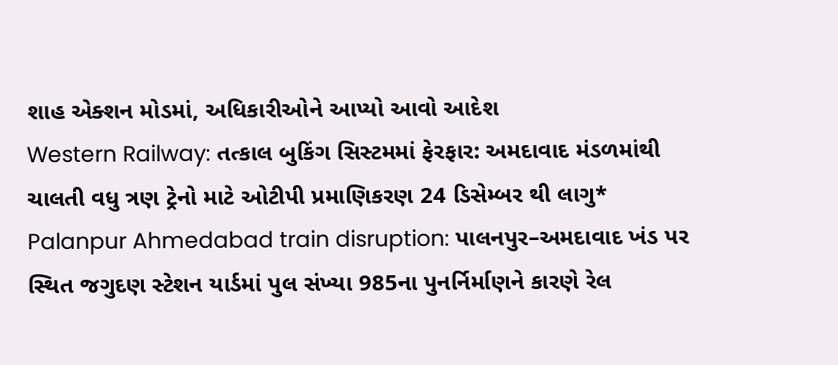શાહ એક્શન મોડમાં, અધિકારીઓને આપ્યો આવો આદેશ
Western Railway: તત્કાલ બુકિંગ સિસ્ટમમાં ફેરફાર: અમદાવાદ મંડળમાંથી ચાલતી વધુ ત્રણ ટ્રેનો માટે ઓટીપી પ્રમાણિકરણ 24 ડિસેમ્બર થી લાગુ*
Palanpur Ahmedabad train disruption: પાલનપુર–અમદાવાદ ખંડ પર સ્થિત જગુદણ સ્ટેશન યાર્ડમાં પુલ સંખ્યા 985ના પુનર્નિર્માણને કારણે રેલ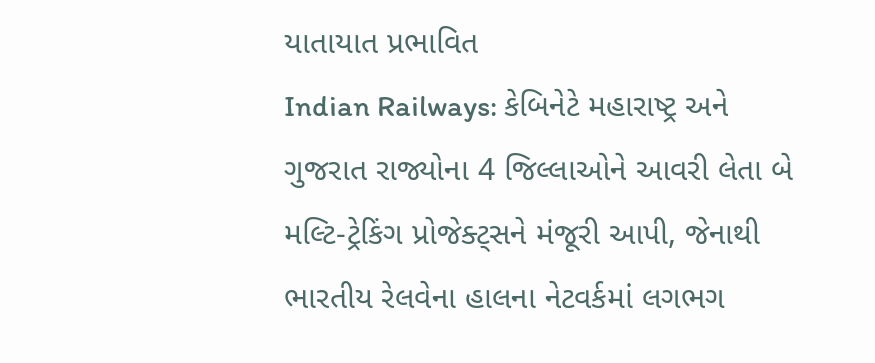યાતાયાત પ્રભાવિત
Indian Railways: કેબિનેટે મહારાષ્ટ્ર અને ગુજરાત રાજ્યોના 4 જિલ્લાઓને આવરી લેતા બે મલ્ટિ-ટ્રેકિંગ પ્રોજેક્ટ્સને મંજૂરી આપી, જેનાથી ભારતીય રેલવેના હાલના નેટવર્કમાં લગભગ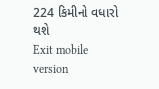224 કિમીનો વધારો થશે
Exit mobile version